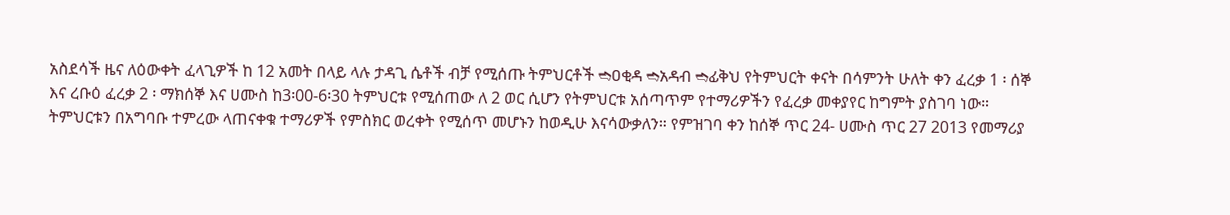አስደሳች ዜና ለዕውቀት ፈላጊዎች ከ 12 አመት በላይ ላሉ ታዳጊ ሴቶች ብቻ የሚሰጡ ትምህርቶች ➬ዐቂዳ ➬አዳብ ➬ፊቅህ የትምህርት ቀናት በሳምንት ሁለት ቀን ፈረቃ 1 ፡ ሰኞ እና ረቡዕ ፈረቃ 2 ፡ ማክሰኞ እና ሀሙስ ከ3፡00-6፡30 ትምህርቱ የሚሰጠው ለ 2 ወር ሲሆን የትምህርቱ አሰጣጥም የተማሪዎችን የፈረቃ መቀያየር ከግምት ያስገባ ነው። ትምህርቱን በአግባቡ ተምረው ላጠናቀቁ ተማሪዎች የምስክር ወረቀት የሚሰጥ መሆኑን ከወዲሁ እናሳውቃለን። የምዝገባ ቀን ከሰኞ ጥር 24- ሀሙስ ጥር 27 2013 የመማሪያ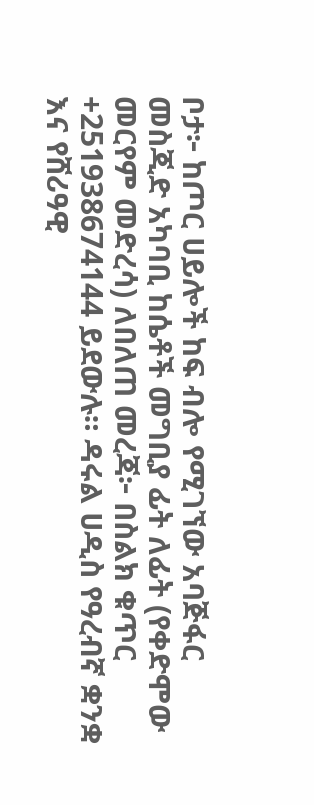ቦታ፦ ከጦር ሀይሎች ከፍ ብሎ የሚገኘው አባጅፋር መስጂድ አካባቢ ከሴቶች መግቢያ ፊት ለፊት (የቀድሞው መርየም መድረሳ) ለበለጠ መረጃ፦ በስልክ ቁጥር +251938674144 ይደውሉ። ዳሩል ሀዲስ የዓረብኛ ቋንቋ እና የሸሪዓዊ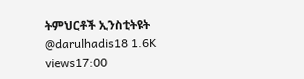ትምህርቶች ኢንስቲትዩት @darulhadis18 1.6K views17:00